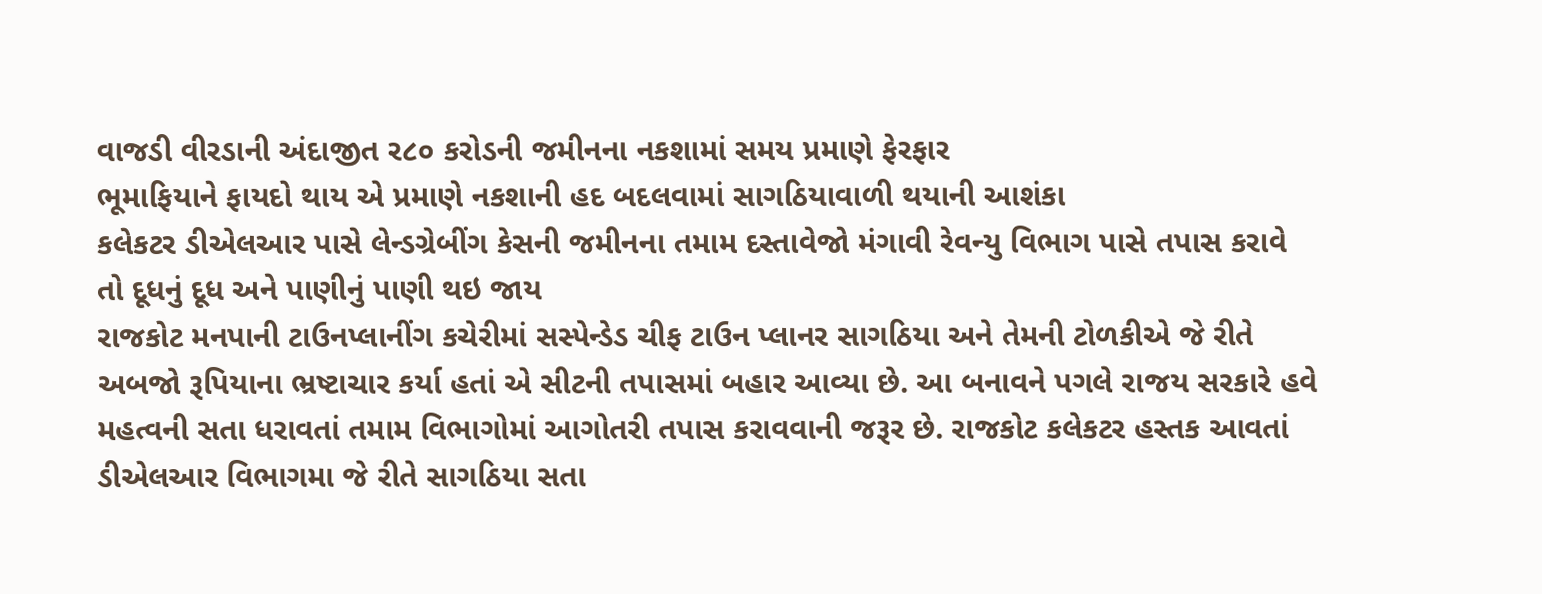વાજડી વીરડાની અંદાજીત ર૮૦ કરોડની જમીનના નકશામાં સમય પ્રમાણે ફેરફાર
ભૂમાફિયાને ફાયદો થાય એ પ્રમાણે નકશાની હદ બદલવામાં સાગઠિયાવાળી થયાની આશંકા
કલેકટર ડીએલઆર પાસે લેન્ડગ્રેબીંગ કેસની જમીનના તમામ દસ્તાવેજો મંગાવી રેવન્યુ વિભાગ પાસે તપાસ કરાવે તો દૂધનું દૂધ અને પાણીનું પાણી થઇ જાય
રાજકોટ મનપાની ટાઉનપ્લાનીંગ કચેરીમાં સસ્પેન્ડેડ ચીફ ટાઉન પ્લાનર સાગઠિયા અને તેમની ટોળકીએ જે રીતે અબજો રૂપિયાના ભ્રષ્ટાચાર કર્યા હતાં એ સીટની તપાસમાં બહાર આવ્યા છે. આ બનાવને પગલે રાજય સરકારે હવે મહત્વની સતા ધરાવતાં તમામ વિભાગોમાં આગોતરી તપાસ કરાવવાની જરૂર છે. રાજકોટ કલેકટર હસ્તક આવતાં ડીએલઆર વિભાગમા જે રીતે સાગઠિયા સતા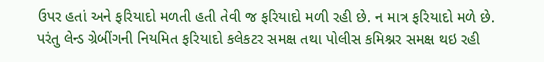ઉપર હતાં અને ફરિયાદો મળતી હતી તેવી જ ફરિયાદો મળી રહી છે. ન માત્ર ફરિયાદો મળે છે. પરંતુ લેન્ડ ગ્રેબીંગની નિયમિત ફરિયાદો કલેકટર સમક્ષ તથા પોલીસ કમિશ્નર સમક્ષ થઇ રહી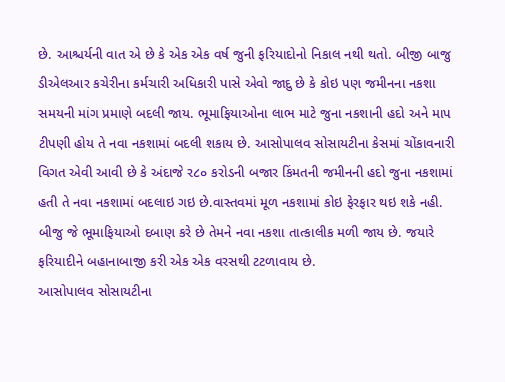છે. આશ્ચર્યની વાત એ છે કે એક એક વર્ષ જુની ફરિયાદોનો નિકાલ નથી થતો. બીજી બાજુ ડીએલઆર કચેરીના કર્મચારી અધિકારી પાસે એવો જાદુ છે કે કોઇ પણ જમીનના નકશા સમયની માંગ પ્રમાણે બદલી જાય. ભૂમાફિયાઓના લાભ માટે જુના નકશાની હદો અને માપ ટીપણી હોય તે નવા નકશામાં બદલી શકાય છે. આસોપાલવ સોસાયટીના કેસમાં ચોંકાવનારી વિગત એવી આવી છે કે અંદાજે ર૮૦ કરોડની બજાર કિંમતની જમીનની હદો જુના નકશામાં હતી તે નવા નકશામાં બદલાઇ ગઇ છે.વાસ્તવમાં મૂળ નકશામાં કોઇ ફેરફાર થઇ શકે નહી. બીજુ જે ભૂમાફિયાઓ દબાણ કરે છે તેમને નવા નકશા તાત્કાલીક મળી જાય છે. જયારે ફરિયાદીને બહાનાબાજી કરી એક એક વરસથી ટટળાવાય છે.
આસોપાલવ સોસાયટીના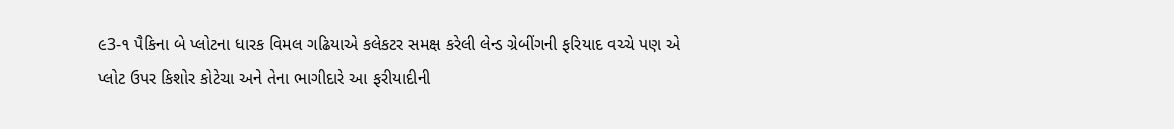૯3-૧ પૈકિના બે પ્લોટના ધારક વિમલ ગઢિયાએ કલેકટર સમક્ષ કરેલી લેન્ડ ગ્રેબીંગની ફરિયાદ વચ્ચે પણ એ પ્લોટ ઉપર કિશોર કોટેચા અને તેના ભાગીદારે આ ફરીયાદીની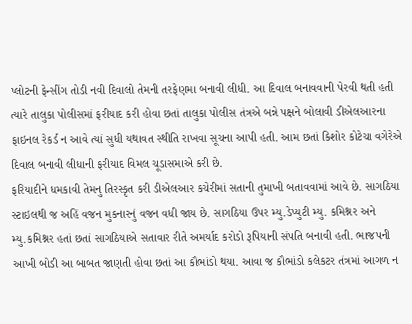પ્લોટની ફેન્સીંગ તોડી નવી દિવાલો તેમની તરફેણમા બનાવી લીધી. આ દિવાલ બનાવવાની પેરવી થતી હતી ત્યારે તાલુકા પોલીસમાં ફરીયાદ કરી હોવા છતાં તાલુકા પોલીસ તંત્રએ બન્ને પક્ષને બોલાવી ડીએલઆરના ફાઇનલ રેકર્ડ ન આવે ત્યાં સુધી યથાવત સ્થીતિ રાખવા સૂચના આપી હતી. આમ છતાં કિશોર કોટેચા વગેરેએ દિવાલ બનાવી લીધાની ફરીયાદ વિમલ ચૂડાસમાએ કરી છે.
ફરિયાદીને ધમકાવી તેમનુ તિરસ્કૃત કરી ડીએલઆર કચેરીમાં સતાની તુમાખી બતાવવામાં આવે છે. સાગઠિયા સ્ટાઇલથી જ અહિં વજન મુકનારનું વજન વધી જાય છે. સાગઠિયા ઉપર મ્યુ.ડેપ્યુટી મ્યુ. કમિશ્નર અને મ્યુ.કમિશ્નર હતાં છતાં સાગઠિયાએ સતાવાર રીતે અમર્યાદ કરોડો રૂપિયાની સંપતિ બનાવી હતી. ભાજપની આખી બોડી આ બાબત જાણતી હોવા છતાં આ કૌભાંડો થયા. આવા જ કૌભાંડો કલેકટર તંત્રમાં આગળ ન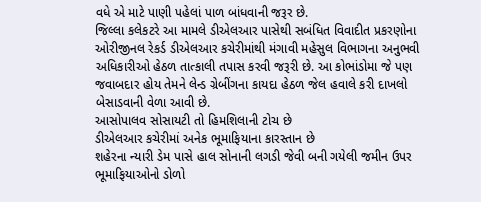વધે એ માટે પાણી પહેલાં પાળ બાંધવાની જરૂર છે.
જિલ્લા કલેકટરે આ મામલે ડીએલઆર પાસેથી સબંધિત વિવાદીત પ્રકરણોના ઓરીજીનલ રેકર્ડ ડીએલઆર કચેરીમાંથી મંગાવી મહેસુલ વિભાગના અનુભવી અધિકારીઓ હેઠળ તાત્કાલી તપાસ કરવી જરૂરી છે. આ કોભાંડોમા જે પણ જવાબદાર હોય તેમને લેન્ડ ગ્રેબીંગના કાયદા હેઠળ જેલ હવાલે કરી દાખલો બેસાડવાની વેળા આવી છે.
આસોપાલવ સોસાયટી તો હિમશિલાની ટોચ છે
ડીએલઆર કચેરીમાં અનેક ભૂમાફિયાના કારસ્તાન છે
શહેરના ન્યારી ડેમ પાસે હાલ સોનાની લગડી જેવી બની ગયેલી જમીન ઉપર ભૂમાફિયાઓનો ડોળો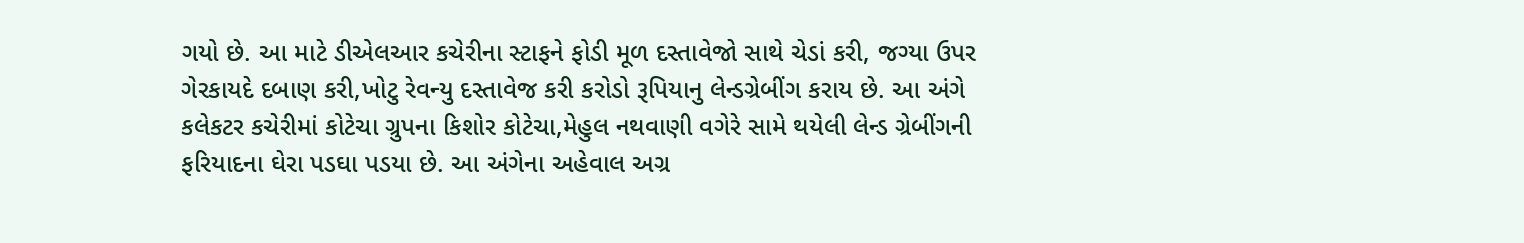ગયો છે. આ માટે ડીએલઆર કચેરીના સ્ટાફને ફોડી મૂળ દસ્તાવેજો સાથે ચેડાં કરી, જગ્યા ઉપર ગેરકાયદે દબાણ કરી,ખોટુ રેવન્યુ દસ્તાવેજ કરી કરોડો રૂપિયાનુ લેન્ડગ્રેબીંગ કરાય છે. આ અંગે કલેકટર કચેરીમાં કોટેચા ગ્રુપના કિશોર કોટેચા,મેહુલ નથવાણી વગેરે સામે થયેલી લેન્ડ ગ્રેબીંગની ફરિયાદના ઘેરા પડઘા પડયા છે. આ અંગેના અહેવાલ અગ્ર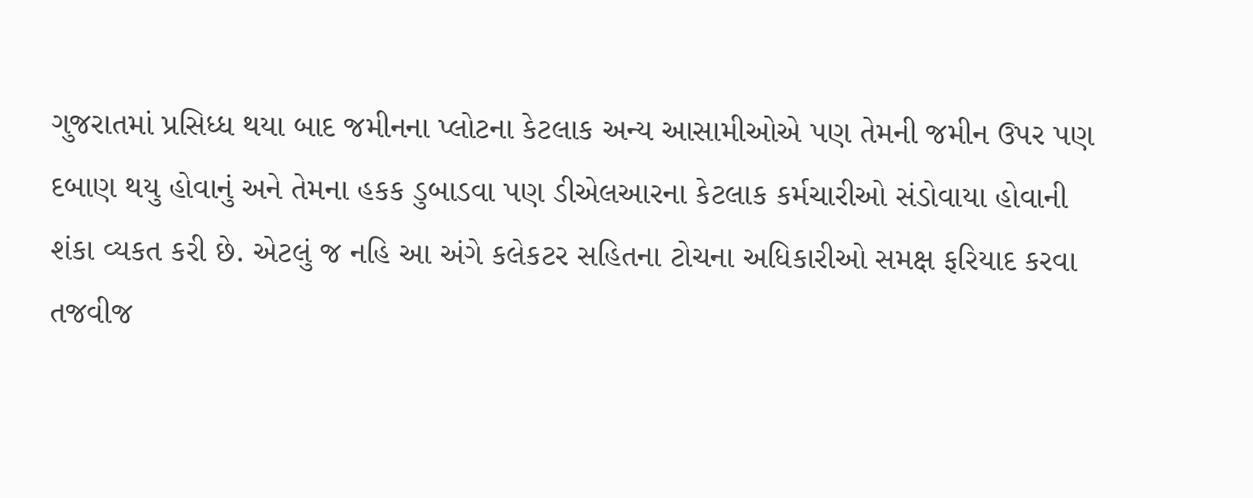ગુજરાતમાં પ્રસિધ્ધ થયા બાદ જમીનના પ્લોટના કેટલાક અન્ય આસામીઓએ પણ તેમની જમીન ઉપર પણ દબાણ થયુ હોવાનું અને તેમના હકક ડુબાડવા પણ ડીએલઆરના કેટલાક કર્મચારીઓ સંડોવાયા હોવાની શંકા વ્યકત કરી છે. એટલું જ નહિ આ અંગે કલેકટર સહિતના ટોચના અધિકારીઓ સમક્ષ ફરિયાદ કરવા તજવીજ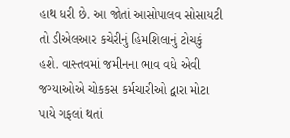હાથ ધરી છે. આ જોતાં આસોપાલવ સોસાયટી તો ડીએલઆર કચેરીનું હિમશિલાનું ટોચકું હશે. વાસ્તવમાં જમીનના ભાવ વધે એવી જગ્યાઓએ ચોકકસ કર્મચારીઓ દ્વારા મોટા પાયે ગફલાં થતાં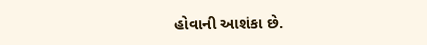હોવાની આશંકા છે.